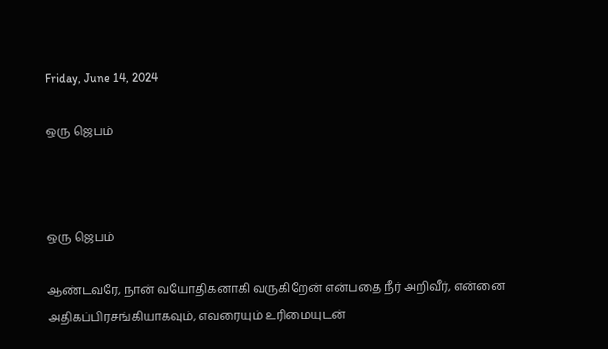Friday, June 14, 2024

ஒரு ஜெபம்



ஒரு ஜெபம்

ஆண்டவரே, நான் வயோதிகனாகி வருகிறேன் என்பதை நீர் அறிவீர், என்னை அதிகப்பிரசங்கியாகவும், எவரையும் உரிமையுடன்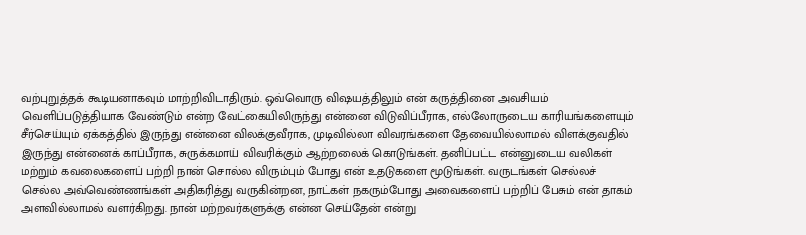வற்புறுத்தக் கூடியனாகவும் மாற்றிவிடாதிரும். ஒவ்வொரு விஷயத்திலும் என் கருத்தினை அவசியம் வெளிப்படுத்தியாக வேண்டும் என்ற வேட்கையிலிருந்து என்னை விடுவிப்பீராக, எல்லோருடைய காரியங்களையும் சீர்செய்யும் ஏக்கத்தில் இருந்து என்னை விலக்குவீராக, முடிவில்லா விவரங்களை தேவையில்லாமல் விளக்குவதில் இருந்து என்னைக் காப்பீராக, சுருக்கமாய் விவரிக்கும் ஆற்றலைக் கொடுங்கள். தனிப்பட்ட என்னுடைய வலிகள் மற்றும் கவலைகளைப் பற்றி நான் சொல்ல விரும்பும் போது என் உதடுகளை மூடுங்கள். வருடங்கள் செல்லச் செல்ல அவ்வெண்ணங்கள் அதிகரித்து வருகின்றன, நாட்கள் நகரும்போது அவைகளைப் பற்றிப் பேசும் என் தாகம் அளவில்லாமல் வளர்கிறது. நான் மற்றவர்களுக்கு என்ன செய்தேன் என்று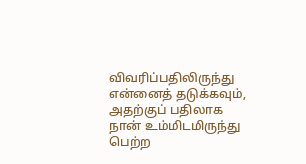விவரிப்பதிலிருந்து என்னைத் தடுக்கவும், அதற்குப் பதிலாக நான் உம்மிடமிருந்து பெற்ற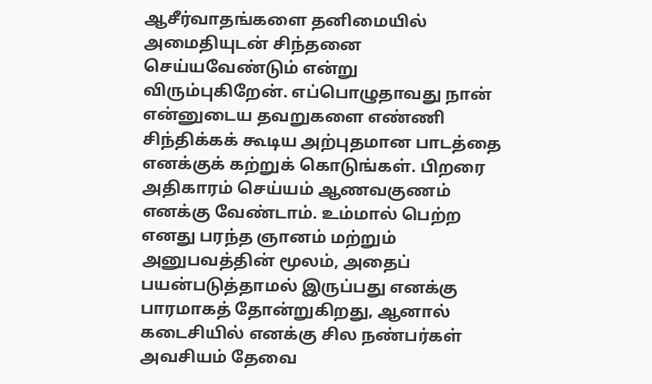ஆசீர்வாதங்களை தனிமையில் அமைதியுடன் சிந்தனை செய்யவேண்டும் என்று விரும்புகிறேன். எப்பொழுதாவது நான் என்னுடைய தவறுகளை எண்ணி சிந்திக்கக் கூடிய அற்புதமான பாடத்தை எனக்குக் கற்றுக் கொடுங்கள். பிறரை அதிகாரம் செய்யம் ஆணவகுணம் எனக்கு வேண்டாம். உம்மால் பெற்ற எனது பரந்த ஞானம் மற்றும் அனுபவத்தின் மூலம், அதைப் பயன்படுத்தாமல் இருப்பது எனக்கு பாரமாகத் தோன்றுகிறது, ஆனால் கடைசியில் எனக்கு சில நண்பர்கள் அவசியம் தேவை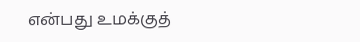என்பது உமக்குத்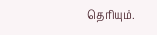தெரியும்.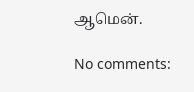ஆமென்.

No comments: